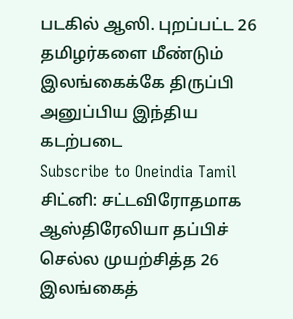படகில் ஆஸி. புறப்பட்ட 26 தமிழர்களை மீண்டும் இலங்கைக்கே திருப்பி அனுப்பிய இந்திய கடற்படை
Subscribe to Oneindia Tamil
சிட்னி: சட்டவிரோதமாக ஆஸ்திரேலியா தப்பிச் செல்ல முயற்சித்த 26 இலங்கைத்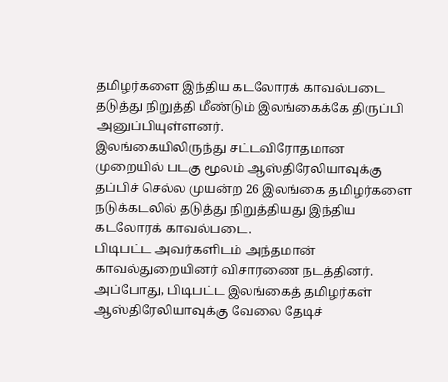தமிழர்களை இந்திய கடலோரக் காவல்படை தடுத்து நிறுத்தி மீண்டும் இலங்கைக்கே திருப்பி அனுப்பியுள்ளனர்.
இலங்கையிலிருந்து சட்டவிரோதமான முறையில் படகு மூலம் ஆஸ்திரேலியாவுக்கு தப்பிச் செல்ல முயன்ற 26 இலங்கை தமிழர்களை நடுக்கடலில் தடுத்து நிறுத்தியது இந்திய கடலோரக் காவல்படை.
பிடிபட்ட அவர்களிடம் அந்தமான் காவல்துறையினர் விசாரணை நடத்தினர். அப்போது, பிடிபட்ட இலங்கைத் தமிழர்கள் ஆஸ்திரேலியாவுக்கு வேலை தேடிச்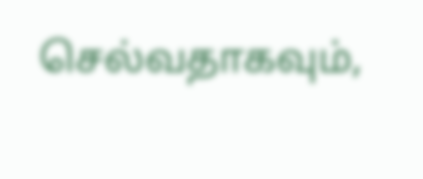செல்வதாகவும்,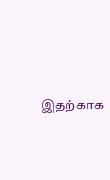இதற்காக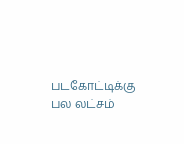படகோட்டிக்கு பல லட்சம்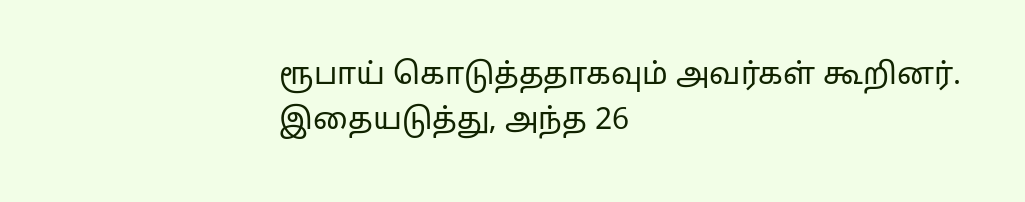ரூபாய் கொடுத்ததாகவும் அவர்கள் கூறினர்.
இதையடுத்து, அந்த 26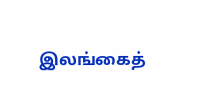இலங்கைத்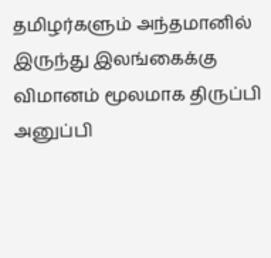தமிழர்களும் அந்தமானில் இருந்து இலங்கைக்கு விமானம் மூலமாக திருப்பி அனுப்பி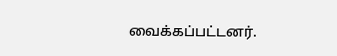வைக்கப்பட்டனர்.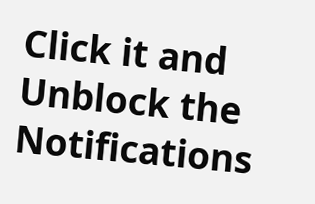Click it and Unblock the Notifications